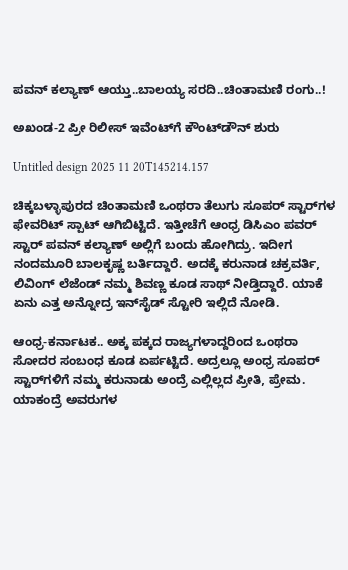ಪವನ್ ಕಲ್ಯಾಣ್ ಆಯ್ತು..ಬಾಲಯ್ಯ ಸರದಿ..ಚಿಂತಾಮಣಿ ರಂಗು..!

ಅಖಂಡ-2 ಪ್ರೀ ರಿಲೀಸ್ ಇವೆಂಟ್‌ಗೆ ಕೌಂಟ್‌ಡೌನ್ ಶುರು

Untitled design 2025 11 20T145214.157

ಚಿಕ್ಕಬಳ್ಳಾಪುರದ ಚಿಂತಾಮಣಿ ಒಂಥರಾ ತೆಲುಗು ಸೂಪರ್ ಸ್ಟಾರ್‌ಗಳ ಫೇವರಿಟ್ ಸ್ಪಾಟ್ ಆಗಿಬಿಟ್ಟಿದೆ. ಇತ್ತೀಚೆಗೆ ಆಂಧ್ರ ಡಿಸಿಎಂ ಪವರ್ ಸ್ಟಾರ್ ಪವನ್ ಕಲ್ಯಾಣ್ ಅಲ್ಲಿಗೆ ಬಂದು ಹೋಗಿದ್ರು. ಇದೀಗ ನಂದಮೂರಿ ಬಾಲಕೃಷ್ಣ ಬರ್ತಿದ್ದಾರೆ. ಅದಕ್ಕೆ ಕರುನಾಡ ಚಕ್ರವರ್ತಿ, ಲಿವಿಂಗ್ ಲೆಜೆಂಡ್ ನಮ್ಮ ಶಿವಣ್ಣ ಕೂಡ ಸಾಥ್ ನೀಡ್ತಿದ್ದಾರೆ. ಯಾಕೆ ಏನು ಎತ್ತ ಅನ್ನೋದ್ರ ಇನ್‌ಸೈಡ್ ಸ್ಟೋರಿ ಇಲ್ಲಿದೆ ನೋಡಿ.

ಆಂಧ್ರ-ಕರ್ನಾಟಕ.. ಅಕ್ಕ ಪಕ್ಕದ ರಾಜ್ಯಗಳಾದ್ದರಿಂದ ಒಂಥರಾ ಸೋದರ ಸಂಬಂಧ ಕೂಡ ಏರ್ಪಟ್ಟಿದೆ. ಅದ್ರಲ್ಲೂ ಅಂಧ್ರ ಸೂಪರ್ ಸ್ಟಾರ್‌‌ಗಳಿಗೆ ನಮ್ಮ ಕರುನಾಡು ಅಂದ್ರೆ ಎಲ್ಲಿಲ್ಲದ ಪ್ರೀತಿ, ಪ್ರೇಮ. ಯಾಕಂದ್ರೆ ಅವರುಗಳ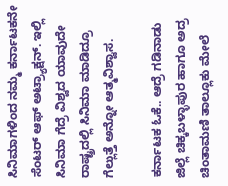ಸಿನಿಮಾಗಳಿಂದ ನಮ್ಮ ಕರ್ನಾಟಕನೇ ಸೆಂಟರ್ ಆಫ್ ಅಟ್ರ್ಯಾಕ್ಷನ್. ಇಲ್ಲಿ ಸಿನಿಮಾ ಗೆದ್ರೆ ವಿಶ್ವದ ಯಾವುದೇ ರಾಷ್ಟ್ರದಲ್ಲಿ ಸಿನಿಮಾ ಮಾಡಿದ್ರೂ ಗೆಲ್ಲುತ್ತೆ ಅನ್ನೋ ಆತ್ಮವಿಶ್ವಾಸ.

ಕರ್ನಾಟಕ ಓಕೆ.. ಆದ್ರೆ ಗಡಿನಾಡು ಜಿಲ್ಲೆ ಚಿಕ್ಕಬಳ್ಳಾಪುರ ಹಾಗೂ ಅದ್ರ ಚಿಂತಾಮಣಿ ತಾಲ್ಲೂಕು ಮೇಲೆ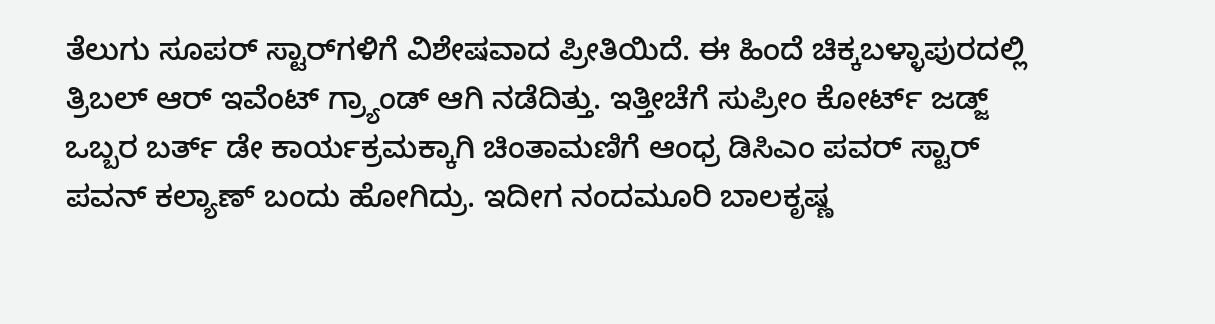ತೆಲುಗು ಸೂಪರ್ ಸ್ಟಾರ್‌‌ಗಳಿಗೆ ವಿಶೇಷವಾದ ಪ್ರೀತಿಯಿದೆ. ಈ ಹಿಂದೆ ಚಿಕ್ಕಬಳ್ಳಾಪುರದಲ್ಲಿ ತ್ರಿಬಲ್ ಆರ್ ಇವೆಂಟ್ ಗ್ರ್ಯಾಂಡ್ ಆಗಿ ನಡೆದಿತ್ತು. ಇತ್ತೀಚೆಗೆ ಸುಪ್ರೀಂ ಕೋರ್ಟ್‌ ಜಡ್ಜ್‌‌ ಒಬ್ಬರ ಬರ್ತ್ ಡೇ ಕಾರ್ಯಕ್ರಮಕ್ಕಾಗಿ ಚಿಂತಾಮಣಿಗೆ ಆಂಧ್ರ ಡಿಸಿಎಂ ಪವರ್ ಸ್ಟಾರ್ ಪವನ್ ಕಲ್ಯಾಣ್ ಬಂದು ಹೋಗಿದ್ರು. ಇದೀಗ ನಂದಮೂರಿ ಬಾಲಕೃಷ್ಣ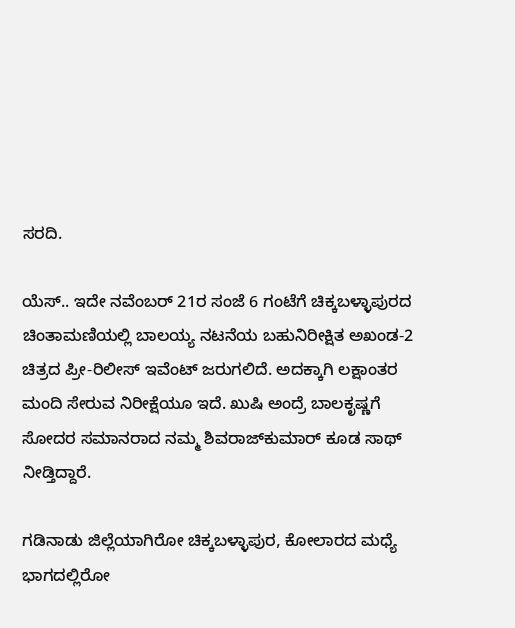ಸರದಿ.

ಯೆಸ್.. ಇದೇ ನವೆಂಬರ್ 21ರ ಸಂಜೆ 6 ಗಂಟೆಗೆ ಚಿಕ್ಕಬಳ್ಳಾಪುರದ ಚಿಂತಾಮಣಿಯಲ್ಲಿ ಬಾಲಯ್ಯ ನಟನೆಯ ಬಹುನಿರೀಕ್ಷಿತ ಅಖಂಡ-2 ಚಿತ್ರದ ಪ್ರೀ-ರಿಲೀಸ್ ಇವೆಂಟ್ ಜರುಗಲಿದೆ. ಅದಕ್ಕಾಗಿ ಲಕ್ಷಾಂತರ ಮಂದಿ ಸೇರುವ ನಿರೀಕ್ಷೆಯೂ ಇದೆ. ಖುಷಿ ಅಂದ್ರೆ ಬಾಲಕೃಷ್ಣಗೆ ಸೋದರ ಸಮಾನರಾದ ನಮ್ಮ ಶಿವರಾಜ್‌ಕುಮಾರ್ ಕೂಡ ಸಾಥ್ ನೀಡ್ತಿದ್ದಾರೆ.

ಗಡಿನಾಡು ಜಿಲ್ಲೆಯಾಗಿರೋ ಚಿಕ್ಕಬಳ್ಳಾಪುರ, ಕೋಲಾರದ ಮಧ್ಯೆ ಭಾಗದಲ್ಲಿರೋ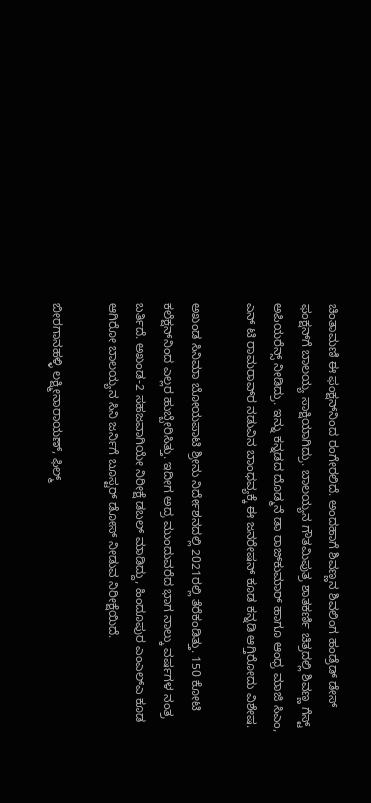ಚಿಂತಾಮಣಿ ಈ ಫಂಕ್ಷನ್‌‌ನಿಂದ ರಂಗೇರಲಿದೆ. ಅಂದಹಾಗೆ ಶಿವಣ್ಣನ ಶಿವಲಿಂಗ ಹಂಡ್ರೆಡ್ ಡೇಸ್ ಫಂಕ್ಷನ್‌ಗೆ ಬಾಲಯ್ಯ ಸಾಕ್ಷಿಯಾಗಿದ್ರು. ಬಾಲಯ್ಯನ ಗೌತಮಿಪುತ್ರ ಶಾತಕರ್ಣಿ ಚಿತ್ರದಲ್ಲಿ ಶಿವಣ್ಣ ಗೆಸ್ಟ್ ಅಪಿಯರೆನ್ಸ್ ನೀಡಿದ್ರು. ಇನ್ನು ಕನ್ನಡದ ದೊಡ್ಮನೆ ಡಾ ರಾಜ್‌ಕುಮಾರ್ ಹಾಗೂ ಆಂಧ್ರ ಮಾಜಿ ಸಿಎಂ, ಎನ್‌ ಟಿ ರಾಮರಾವ್‌ರ ನಡುವಿನ ಬಾಂಧವ್ಯಕ್ಕೆ ಈ ಜನರೇಷನ್‌ ಕೂಡ ಕನ್ನಡಿ ಆಗ್ತಿರೋದು ವಿಶೇಷ.

ಅಖಂಡ ಸಿನಿಮಾ ಬೋಯಪಾಟಿ ಶ್ರೀನು ನಿರ್ದೇಶನದಲ್ಲಿ 2021ರಲ್ಲಿ ತೆರೆಕಂಡಿತ್ತು. 150 ಕೋಟಿ ಕಲೆಕ್ಷನ್‌‌ನಿಂದ ಎಲ್ಲರ ಹುಬ್ಬೇರಿಸಿತ್ತು. ಇದೀಗ ಅದ್ರ ಮುಂದುವರೆದ ಭಾಗ ನಾಲ್ಕು ವರ್ಷಗಳ ನಂತ್ರ ಬರ್ತಿದೆ. ಅಖಂಡ-2 ಸಹಜವಾಗಿಯೇ ನಿರೀಕ್ಷೆ ಡಬಲ್ ಮಾಡಿದ್ದು, ಹಿಂದೂಪುರ ಎಂಎಲ್‌ಎ ಕೂಡ ಆಗಿರೋ ಬಾಲಯ್ಯನ ಸಿನಿ ಜರ್ನಿಗೆ ಬೂಸ್ಟರ್ ಡೋಸ್ ನೀಡುವ ನಿರೀಕ್ಷೆಯಿದೆ.

ಬೀರಗಾನಹಳ್ಳಿ ಲಕ್ಷ್ಮೀನಾರಾಯಣ್, ಫಿಲ್ಮ್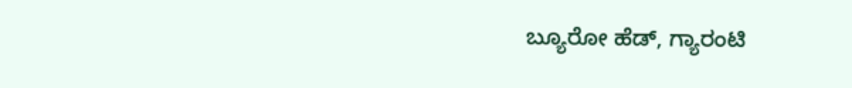ಬ್ಯೂರೋ ಹೆಡ್, ಗ್ಯಾರಂಟಿ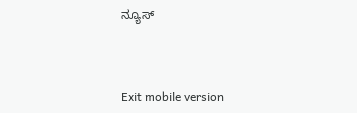ನ್ಯೂಸ್



Exit mobile version